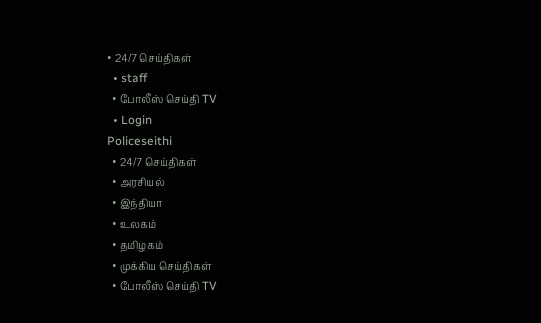• 24/7 செய்திகள்
  • staff
  • போலீஸ் செய்தி TV
  • Login
Policeseithi
  • 24/7 செய்திகள்
  • அரசியல்
  • இந்தியா
  • உலகம்
  • தமிழகம்
  • முக்கிய செய்திகள்
  • போலீஸ் செய்தி TV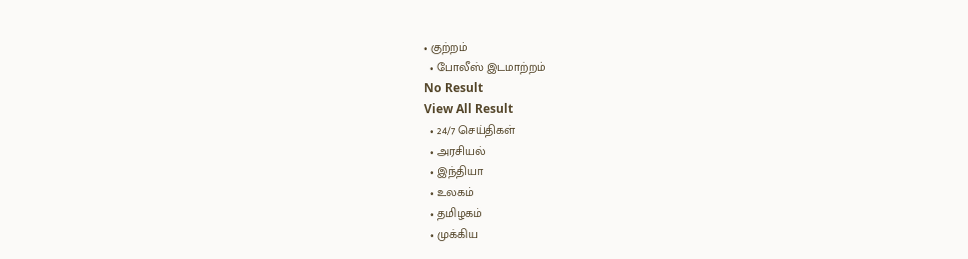• குற்றம்
  • போலீஸ் இடமாற்றம்
No Result
View All Result
  • 24/7 செய்திகள்
  • அரசியல்
  • இந்தியா
  • உலகம்
  • தமிழகம்
  • முக்கிய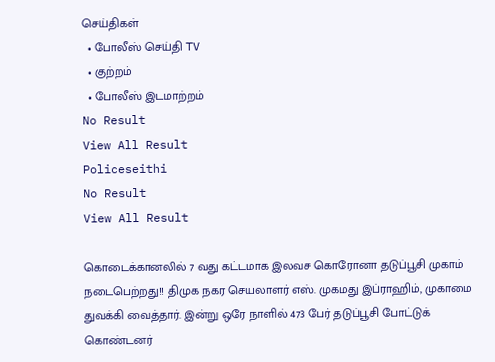செய்திகள்
  • போலீஸ் செய்தி TV
  • குற்றம்
  • போலீஸ் இடமாற்றம்
No Result
View All Result
Policeseithi
No Result
View All Result

கொடைக்கானலில் 7 வது கட்டமாக இலவச கொரோனா தடுப்பூசி முகாம் நடைபெற்றது!! திமுக நகர செயலாளர் எஸ். முகமது இப்ராஹிம், முகாமை துவக்கி வைத்தார். இன்று ஒரே நாளில் 473 பேர் தடுப்பூசி போட்டுக் கொண்டனர்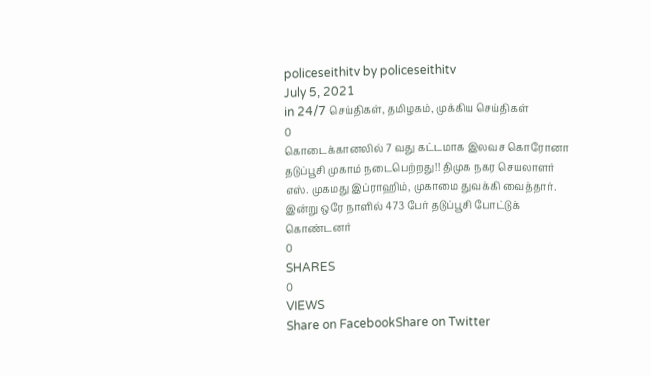policeseithitv by policeseithitv
July 5, 2021
in 24/7 செய்திகள், தமிழகம், முக்கிய செய்திகள்
0
கொடைக்கானலில் 7 வது கட்டமாக இலவச கொரோனா தடுப்பூசி முகாம் நடைபெற்றது!! திமுக நகர செயலாளர் எஸ். முகமது இப்ராஹிம், முகாமை துவக்கி வைத்தார்.  இன்று ஒரே நாளில் 473 பேர் தடுப்பூசி போட்டுக் கொண்டனர்
0
SHARES
0
VIEWS
Share on FacebookShare on Twitter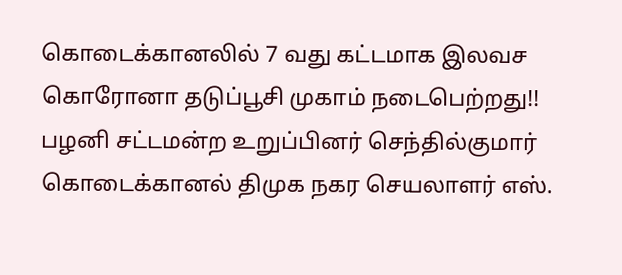கொடைக்கானலில் 7 வது கட்டமாக இலவச கொரோனா தடுப்பூசி முகாம் நடைபெற்றது!! பழனி சட்டமன்ற உறுப்பினர் செந்தில்குமார் கொடைக்கானல் திமுக நகர செயலாளர் எஸ்.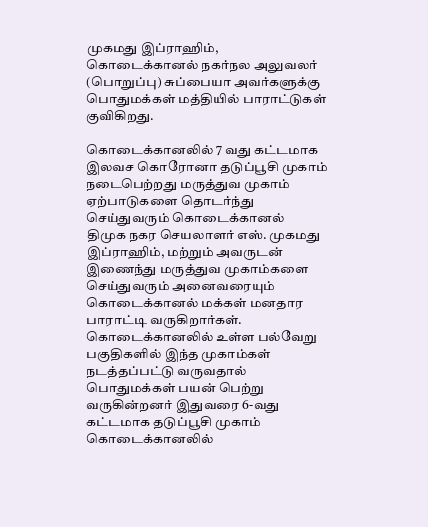முகமது இப்ராஹிம், கொடைக்கானல் நகர்நல அலுவலர் (பொறுப்பு) சுப்பையா அவர்களுக்கு பொதுமக்கள் மத்தியில் பாராட்டுகள் குவிகிறது.

கொடைக்கானலில் 7 வது கட்டமாக இலவச கொரோனா தடுப்பூசி முகாம் நடைபெற்றது மருத்துவ முகாம் ஏற்பாடுகளை தொடர்ந்து செய்துவரும் கொடைக்கானல்
திமுக நகர செயலாளர் எஸ். முகமது இப்ராஹிம், மற்றும் அவருடன் இணைந்து மருத்துவ முகாம்களை செய்துவரும் அனைவரையும் கொடைக்கானல் மக்கள் மனதார பாராட்டி வருகிறார்கள். கொடைக்கானலில் உள்ள பல்வேறு பகுதிகளில் இந்த முகாம்கள் நடத்தப்பட்டு வருவதால் பொதுமக்கள் பயன் பெற்று வருகின்றனர் இதுவரை 6-வது கட்டமாக தடுப்பூசி முகாம் கொடைக்கானலில்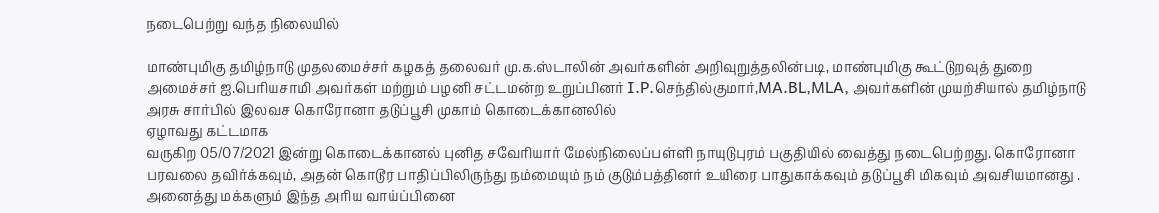நடைபெற்று வந்த நிலையில்

மாண்புமிகு தமிழ்நாடு முதலமைச்சர் கழகத் தலைவர் மு.க.ஸ்டாலின் அவர்களின் அறிவுறுத்தலின்படி, மாண்புமிகு கூட்டுறவுத் துறை அமைச்சர் ஐ.பெரியசாமி அவர்கள் மற்றும் பழனி சட்டமன்ற உறுப்பினர் I.P.செந்தில்குமார்,MA.BL,MLA, அவர்களின் முயற்சியால் தமிழ்நாடு அரசு சார்பில் இலவச கொரோனா தடுப்பூசி முகாம் கொடைக்கானலில்
ஏழாவது கட்டமாக
வருகிற 05/07/2021 இன்று கொடைக்கானல் புனித சவேரியார் மேல்நிலைப்பள்ளி நாயுடுபுரம் பகுதியில் வைத்து நடைபெற்றது. கொரோனா பரவலை தவிர்க்கவும், அதன் கொடூர பாதிப்பிலிருந்து நம்மையும் நம் குடும்பத்தினர் உயிரை பாதுகாக்கவும் தடுப்பூசி மிகவும் அவசியமானது . அனைத்து மக்களும் இந்த அரிய வாய்ப்பினை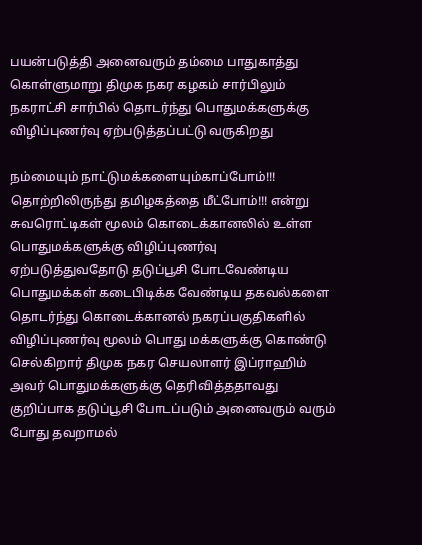பயன்படுத்தி அனைவரும் தம்மை பாதுகாத்து கொள்ளுமாறு திமுக நகர கழகம் சார்பிலும் நகராட்சி சார்பில் தொடர்ந்து பொதுமக்களுக்கு விழிப்புணர்வு ஏற்படுத்தப்பட்டு வருகிறது

நம்மையும் நாட்டுமக்களையும்காப்போம்!!! தொற்றிலிருந்து தமிழகத்தை மீட்போம்!!! என்று சுவரொட்டிகள் மூலம் கொடைக்கானலில் உள்ள பொதுமக்களுக்கு விழிப்புணர்வு ஏற்படுத்துவதோடு தடுப்பூசி போடவேண்டிய பொதுமக்கள் கடைபிடிக்க வேண்டிய தகவல்களை தொடர்ந்து கொடைக்கானல் நகரப்பகுதிகளில் விழிப்புணர்வு மூலம் பொது மக்களுக்கு கொண்டு செல்கிறார் திமுக நகர செயலாளர் இப்ராஹிம் அவர் பொதுமக்களுக்கு தெரிவித்ததாவது
குறிப்பாக தடுப்பூசி போடப்படும் அனைவரும் வரும் போது தவறாமல்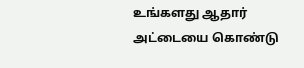உங்களது ஆதார் அட்டையை கொண்டு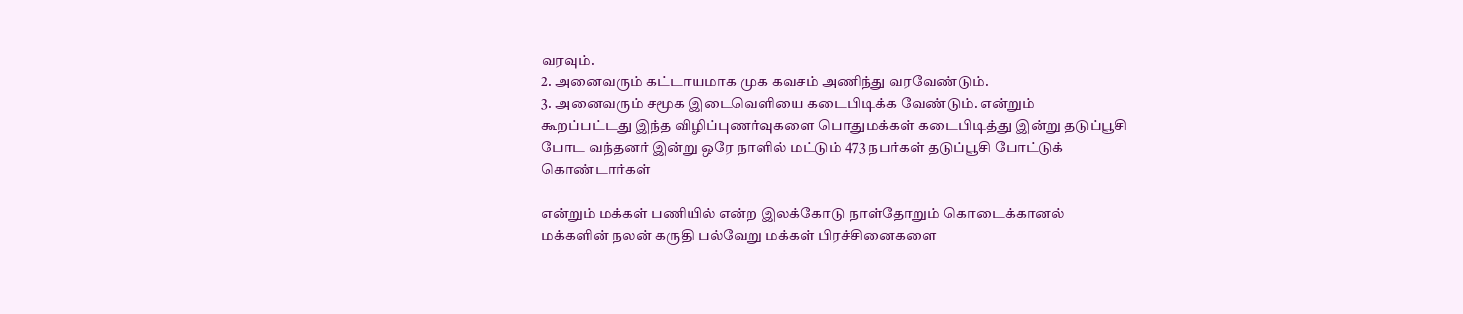வரவும்.
2. அனைவரும் கட்டாயமாக முக கவசம் அணிந்து வரவேண்டும்.
3. அனைவரும் சமூக இடைவெளியை கடைபிடிக்க வேண்டும். என்றும் கூறப்பட்டது இந்த விழிப்புணர்வுகளை பொதுமக்கள் கடைபிடித்து இன்று தடுப்பூசி போட வந்தனர் இன்று ஒரே நாளில் மட்டும் 473 நபர்கள் தடுப்பூசி போட்டுக் கொண்டார்கள்

என்றும் மக்கள் பணியில் என்ற இலக்கோடு நாள்தோறும் கொடைக்கானல் மக்களின் நலன் கருதி பல்வேறு மக்கள் பிரச்சினைகளை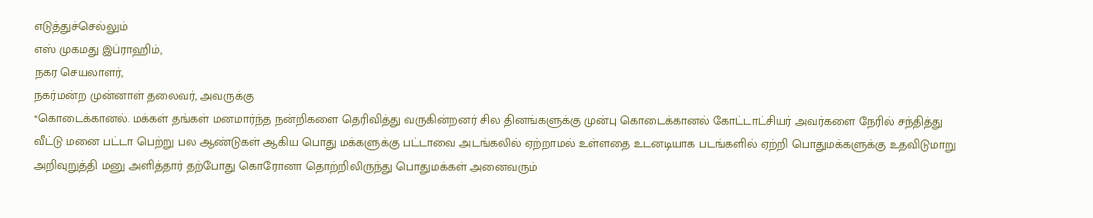எடுத்துச்செல்லும்
எஸ் முகமது இப்ராஹிம்,
நகர செயலாளர்,
நகர்மன்ற முன்னாள் தலைவர், அவருக்கு
*கொடைக்கானல். மக்கள் தங்கள் மனமார்ந்த நன்றிகளை தெரிவித்து வருகின்றனர் சில தினங்களுக்கு முன்பு கொடைக்கானல் கோட்டாட்சியர் அவர்களை நேரில் சந்தித்து வீட்டு மனை பட்டா பெற்று பல ஆண்டுகள் ஆகிய பொது மக்களுக்கு பட்டாவை அடங்கலில் ஏற்றாமல் உள்ளதை உடனடியாக படங்களில் ஏற்றி பொதுமக்களுக்கு உதவிடுமாறு அறிவுறுத்தி மனு அளித்தார் தற்போது கொரோனா தொற்றிலிருந்து பொதுமக்கள் அனைவரும்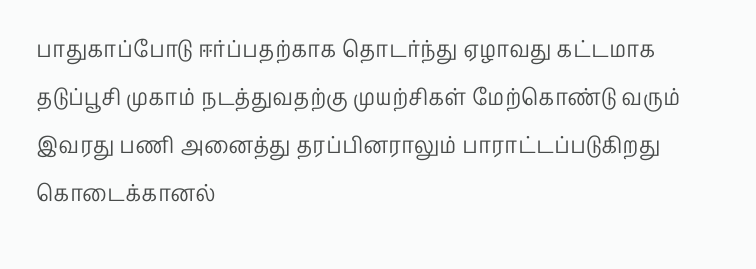பாதுகாப்போடு ஈர்ப்பதற்காக தொடர்ந்து ஏழாவது கட்டமாக தடுப்பூசி முகாம் நடத்துவதற்கு முயற்சிகள் மேற்கொண்டு வரும் இவரது பணி அனைத்து தரப்பினராலும் பாராட்டப்படுகிறது கொடைக்கானல்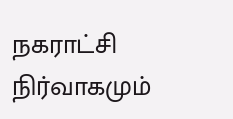நகராட்சி நிர்வாகமும்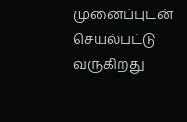முனைப்புடன் செயல்பட்டு வருகிறது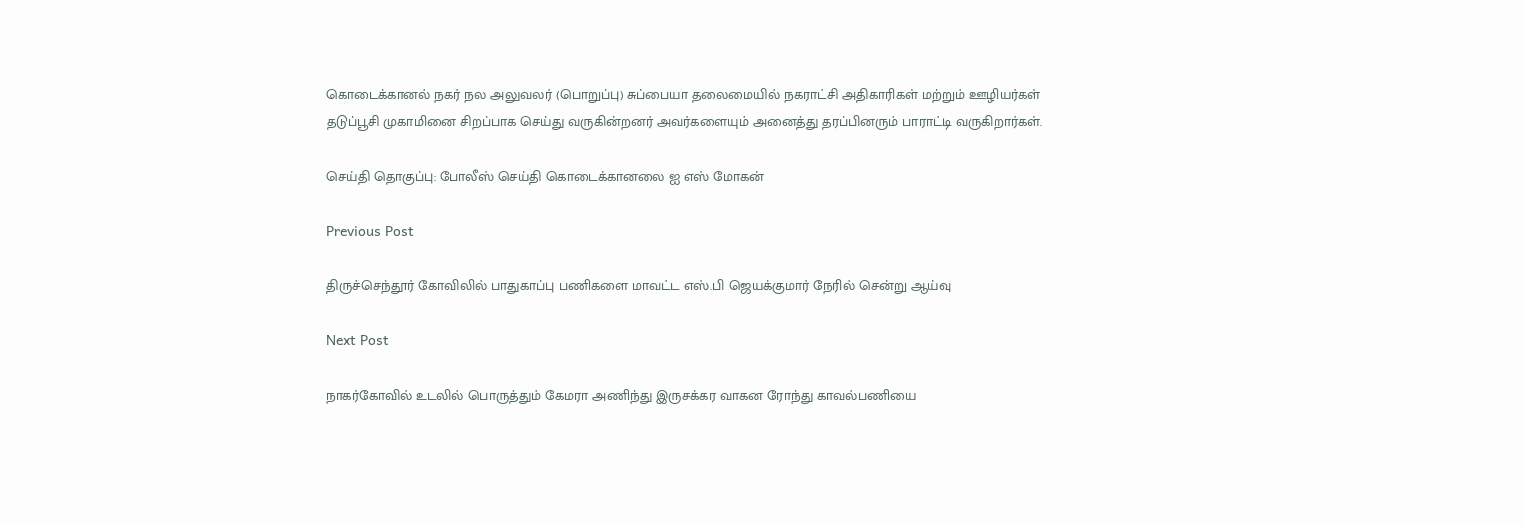கொடைக்கானல் நகர் நல அலுவலர் (பொறுப்பு) சுப்பையா தலைமையில் நகராட்சி அதிகாரிகள் மற்றும் ஊழியர்கள் தடுப்பூசி முகாமினை சிறப்பாக செய்து வருகின்றனர் அவர்களையும் அனைத்து தரப்பினரும் பாராட்டி வருகிறார்கள்.

செய்தி தொகுப்பு: போலீஸ் செய்தி கொடைக்கானலை ஐ எஸ் மோகன்

Previous Post

திருச்செந்தூர் கோவிலில் பாதுகாப்பு பணிகளை மாவட்ட எஸ்.பி ஜெயக்குமார் நேரில் சென்று ஆய்வு

Next Post

நாகர்கோவில் உடலில் பொருத்தும் கேமரா அணிந்து இருசக்கர வாகன ரோந்து காவல்பணியை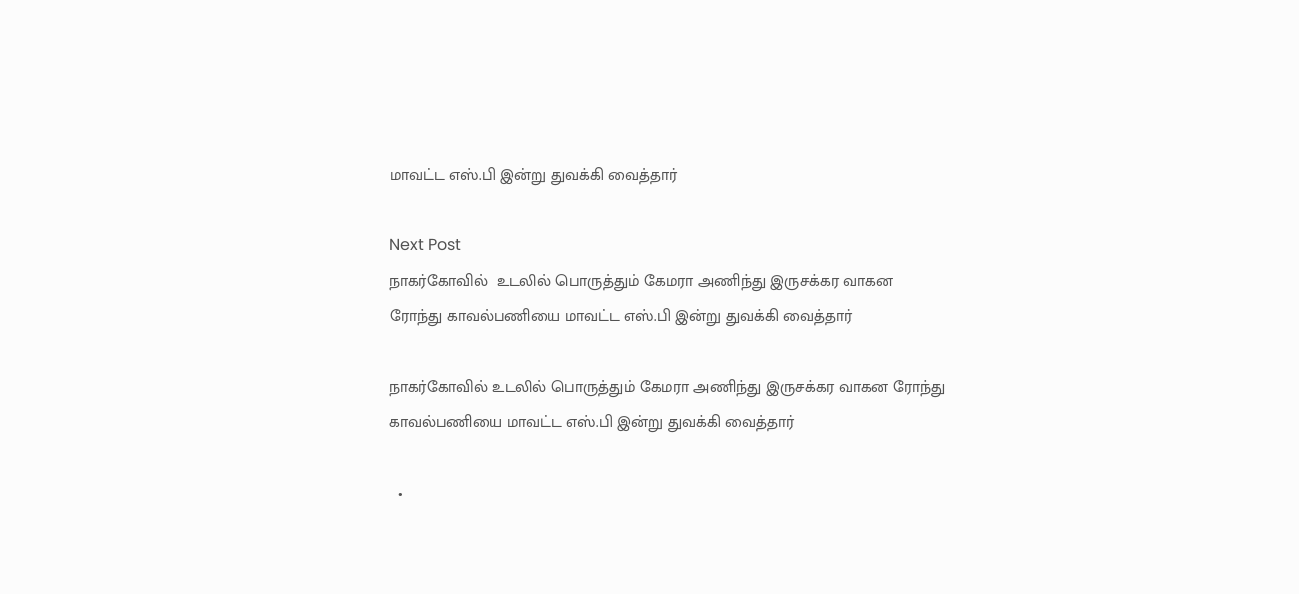மாவட்ட எஸ்.பி இன்று துவக்கி வைத்தார்‌

Next Post
நாகர்கோவில்  உடலில் பொருத்தும் கேமரா அணிந்து இருசக்கர வாகன ரோந்து காவல்பணியை மாவட்ட எஸ்.பி இன்று துவக்கி வைத்தார்‌

நாகர்கோவில் உடலில் பொருத்தும் கேமரா அணிந்து இருசக்கர வாகன ரோந்து காவல்பணியை மாவட்ட எஸ்.பி இன்று துவக்கி வைத்தார்‌

  •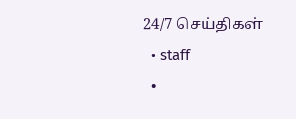24/7 செய்திகள்
  • staff
  •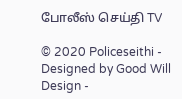போலீஸ் செய்தி TV

© 2020 Policeseithi - Designed by Good Will Design -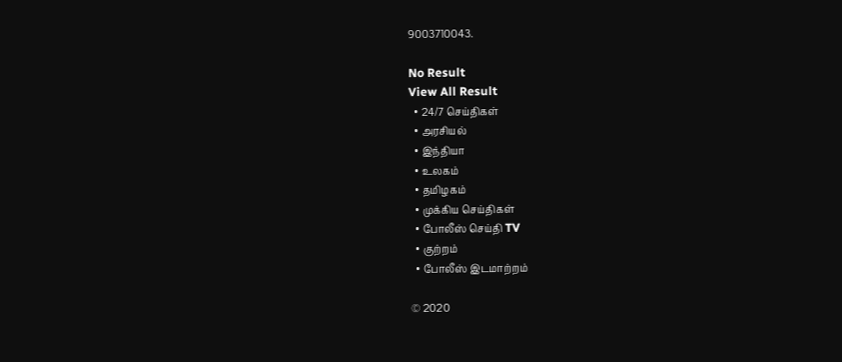9003710043.

No Result
View All Result
  • 24/7 செய்திகள்
  • அரசியல்
  • இந்தியா
  • உலகம்
  • தமிழகம்
  • முக்கிய செய்திகள்
  • போலீஸ் செய்தி TV
  • குற்றம்
  • போலீஸ் இடமாற்றம்

© 2020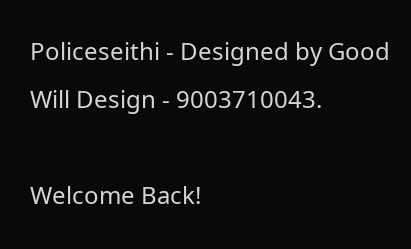Policeseithi - Designed by Good Will Design - 9003710043.

Welcome Back!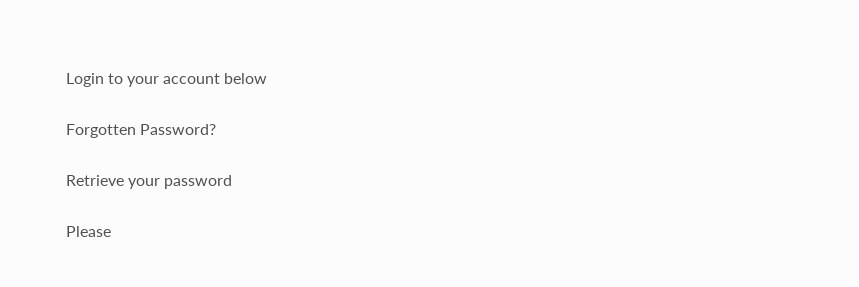Login to your account below

Forgotten Password?

Retrieve your password

Please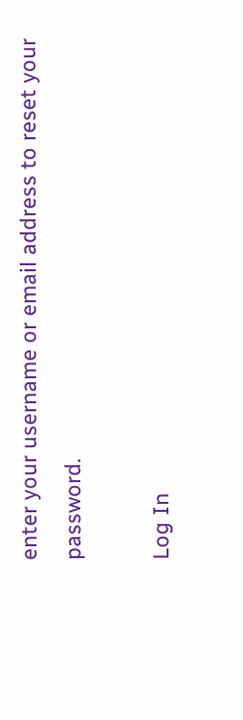enter your username or email address to reset your password.

Log In